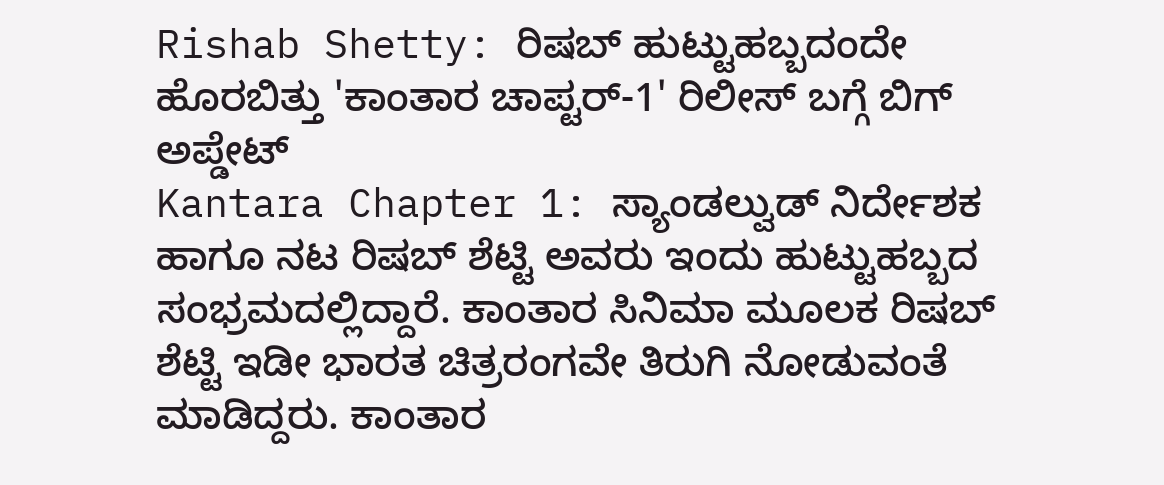Rishab Shetty: ರಿಷಬ್ ಹುಟ್ಟುಹಬ್ಬದಂದೇ ಹೊರಬಿತ್ತು 'ಕಾಂತಾರ ಚಾಪ್ಟರ್-1' ರಿಲೀಸ್ ಬಗ್ಗೆ ಬಿಗ್ ಅಪ್ಡೇಟ್
Kantara Chapter 1: ಸ್ಯಾಂಡಲ್ವುಡ್ ನಿರ್ದೇಶಕ ಹಾಗೂ ನಟ ರಿಷಬ್ ಶೆಟ್ಟಿ ಅವರು ಇಂದು ಹುಟ್ಟುಹಬ್ಬದ ಸಂಭ್ರಮದಲ್ಲಿದ್ದಾರೆ. ಕಾಂತಾರ ಸಿನಿಮಾ ಮೂಲಕ ರಿಷಬ್ ಶೆಟ್ಟಿ ಇಡೀ ಭಾರತ ಚಿತ್ರರಂಗವೇ ತಿರುಗಿ ನೋಡುವಂತೆ ಮಾಡಿದ್ದರು. ಕಾಂತಾರ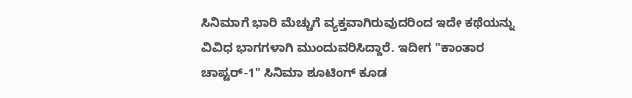ಸಿನಿಮಾಗೆ ಭಾರಿ ಮೆಚ್ಚುಗೆ ವ್ಯಕ್ತವಾಗಿರುವುದರಿಂದ ಇದೇ ಕಥೆಯನ್ನು ವಿವಿಧ ಭಾಗಗಳಾಗಿ ಮುಂದುವರಿಸಿದ್ದಾರೆ. ಇದೀಗ "ಕಾಂತಾರ ಚಾಪ್ಟರ್-1" ಸಿನಿಮಾ ಶೂಟಿಂಗ್ ಕೂಡ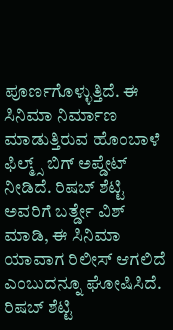ಪೂರ್ಣಗೊಳ್ಳುತ್ತಿದೆ. ಈ ಸಿನಿಮಾ ನಿರ್ಮಾಣ ಮಾಡುತ್ತಿರುವ ಹೊಂಬಾಳೆ ಫಿಲ್ಮ್ಸ್ ಬಿಗ್ ಅಪ್ಡೇಟ್ ನೀಡಿದೆ. ರಿಷಬ್ ಶೆಟ್ಟಿ ಅವರಿಗೆ ಬರ್ತ್ಡೇ ವಿಶ್ ಮಾಡಿ, ಈ ಸಿನಿಮಾ ಯಾವಾಗ ರಿಲೀಸ್ ಆಗಲಿದೆ ಎಂಬುದನ್ನೂ ಘೋಷಿಸಿದೆ.
ರಿಷಬ್ ಶೆಟ್ಟಿ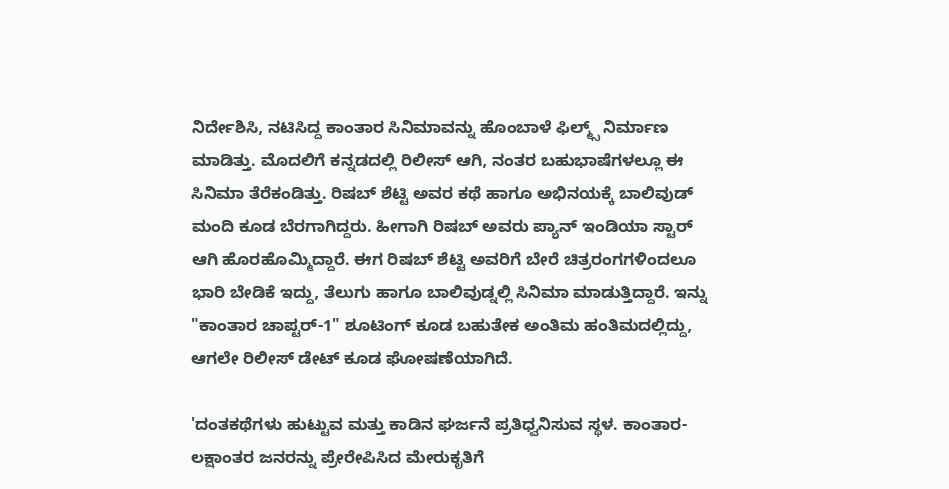ನಿರ್ದೇಶಿಸಿ, ನಟಿಸಿದ್ದ ಕಾಂತಾರ ಸಿನಿಮಾವನ್ನು ಹೊಂಬಾಳೆ ಫಿಲ್ಮ್ಸ್ ನಿರ್ಮಾಣ ಮಾಡಿತ್ತು. ಮೊದಲಿಗೆ ಕನ್ನಡದಲ್ಲಿ ರಿಲೀಸ್ ಆಗಿ, ನಂತರ ಬಹುಭಾಷೆಗಳಲ್ಲೂ ಈ ಸಿನಿಮಾ ತೆರೆಕಂಡಿತ್ತು. ರಿಷಬ್ ಶೆಟ್ಟಿ ಅವರ ಕಥೆ ಹಾಗೂ ಅಭಿನಯಕ್ಕೆ ಬಾಲಿವುಡ್ ಮಂದಿ ಕೂಡ ಬೆರಗಾಗಿದ್ದರು. ಹೀಗಾಗಿ ರಿಷಬ್ ಅವರು ಪ್ಯಾನ್ ಇಂಡಿಯಾ ಸ್ಟಾರ್ ಆಗಿ ಹೊರಹೊಮ್ಮಿದ್ದಾರೆ. ಈಗ ರಿಷಬ್ ಶೆಟ್ಟಿ ಅವರಿಗೆ ಬೇರೆ ಚಿತ್ರರಂಗಗಳಿಂದಲೂ ಭಾರಿ ಬೇಡಿಕೆ ಇದ್ದು, ತೆಲುಗು ಹಾಗೂ ಬಾಲಿವುಡ್ನಲ್ಲಿ ಸಿನಿಮಾ ಮಾಡುತ್ತಿದ್ದಾರೆ. ಇನ್ನು "ಕಾಂತಾರ ಚಾಪ್ಟರ್-1" ಶೂಟಿಂಗ್ ಕೂಡ ಬಹುತೇಕ ಅಂತಿಮ ಹಂತಿಮದಲ್ಲಿದ್ದು, ಆಗಲೇ ರಿಲೀಸ್ ಡೇಟ್ ಕೂಡ ಘೋಷಣೆಯಾಗಿದೆ.

'ದಂತಕಥೆಗಳು ಹುಟ್ಟುವ ಮತ್ತು ಕಾಡಿನ ಘರ್ಜನೆ ಪ್ರತಿಧ್ವನಿಸುವ ಸ್ಥಳ. ಕಾಂತಾರ-ಲಕ್ಷಾಂತರ ಜನರನ್ನು ಪ್ರೇರೇಪಿಸಿದ ಮೇರುಕೃತಿಗೆ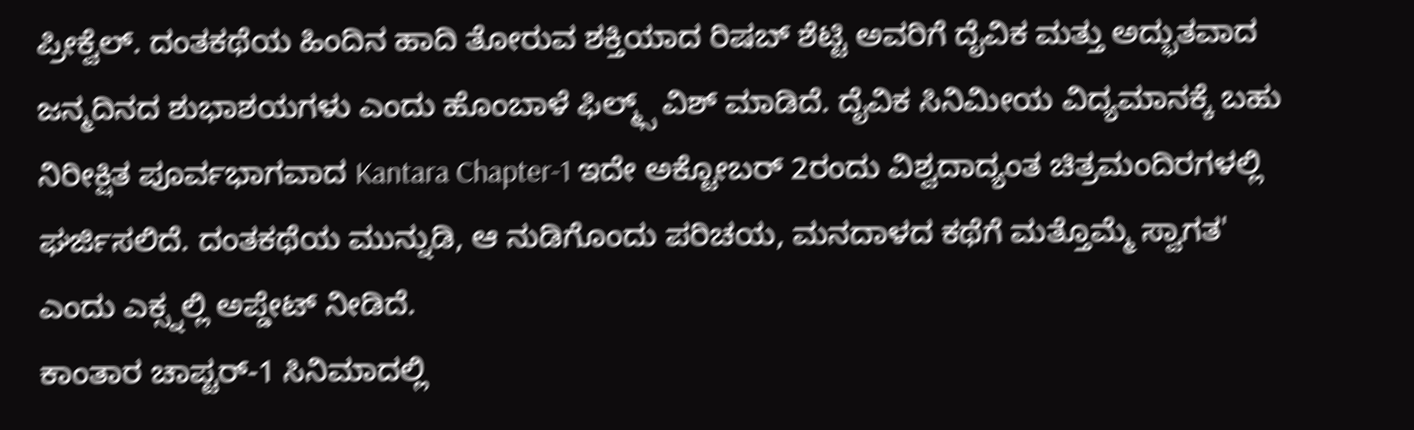ಪ್ರೀಕ್ವೆಲ್. ದಂತಕಥೆಯ ಹಿಂದಿನ ಹಾದಿ ತೋರುವ ಶಕ್ತಿಯಾದ ರಿಷಬ್ ಶೆಟ್ಟಿ ಅವರಿಗೆ ದೈವಿಕ ಮತ್ತು ಅದ್ಭುತವಾದ ಜನ್ಮದಿನದ ಶುಭಾಶಯಗಳು ಎಂದು ಹೊಂಬಾಳೆ ಫಿಲ್ಮ್ಸ್ ವಿಶ್ ಮಾಡಿದೆ. ದೈವಿಕ ಸಿನಿಮೀಯ ವಿದ್ಯಮಾನಕ್ಕೆ ಬಹು ನಿರೀಕ್ಷಿತ ಪೂರ್ವಭಾಗವಾದ Kantara Chapter-1 ಇದೇ ಅಕ್ಟೋಬರ್ 2ರಂದು ವಿಶ್ವದಾದ್ಯಂತ ಚಿತ್ರಮಂದಿರಗಳಲ್ಲಿ ಘರ್ಜಿಸಲಿದೆ. ದಂತಕಥೆಯ ಮುನ್ನುಡಿ, ಆ ನುಡಿಗೊಂದು ಪರಿಚಯ, ಮನದಾಳದ ಕಥೆಗೆ ಮತ್ತೊಮ್ಮೆ ಸ್ವಾಗತ' ಎಂದು ಎಕ್ಸ್ನಲ್ಲಿ ಅಪ್ಡೇಟ್ ನೀಡಿದೆ.
ಕಾಂತಾರ ಚಾಪ್ಟರ್-1 ಸಿನಿಮಾದಲ್ಲಿ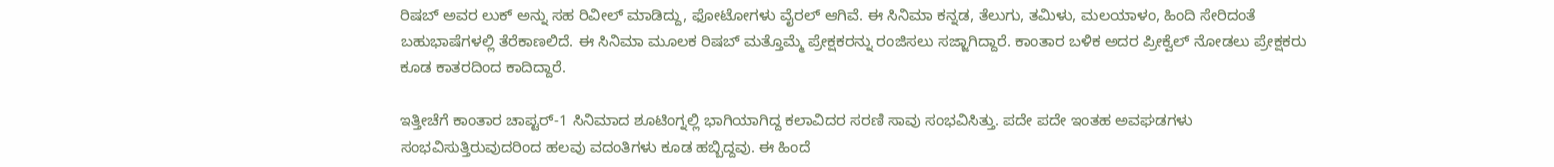ರಿಷಬ್ ಅವರ ಲುಕ್ ಅನ್ನು ಸಹ ರಿವೀಲ್ ಮಾಡಿದ್ದು, ಫೋಟೋಗಳು ವೈರಲ್ ಆಗಿವೆ. ಈ ಸಿನಿಮಾ ಕನ್ನಡ, ತೆಲುಗು, ತಮಿಳು, ಮಲಯಾಳಂ, ಹಿಂದಿ ಸೇರಿದಂತೆ ಬಹುಭಾಷೆಗಳಲ್ಲಿ ತೆರೆಕಾಣಲಿದೆ. ಈ ಸಿನಿಮಾ ಮೂಲಕ ರಿಷಬ್ ಮತ್ತೊಮ್ಮೆ ಪ್ರೇಕ್ಷಕರನ್ನು ರಂಜಿಸಲು ಸಜ್ಜಾಗಿದ್ದಾರೆ. ಕಾಂತಾರ ಬಳಿಕ ಅದರ ಪ್ರೀಕ್ವೆಲ್ ನೋಡಲು ಪ್ರೇಕ್ಷಕರು ಕೂಡ ಕಾತರದಿಂದ ಕಾದಿದ್ದಾರೆ.

ಇತ್ತೀಚೆಗೆ ಕಾಂತಾರ ಚಾಪ್ಟರ್-1 ಸಿನಿಮಾದ ಶೂಟಿಂಗ್ನಲ್ಲಿ ಭಾಗಿಯಾಗಿದ್ದ ಕಲಾವಿದರ ಸರಣಿ ಸಾವು ಸಂಭವಿಸಿತ್ತು. ಪದೇ ಪದೇ ಇಂತಹ ಅವಘಡಗಳು ಸಂಭವಿಸುತ್ತಿರುವುದರಿಂದ ಹಲವು ವದಂತಿಗಳು ಕೂಡ ಹಬ್ಬಿದ್ದವು. ಈ ಹಿಂದೆ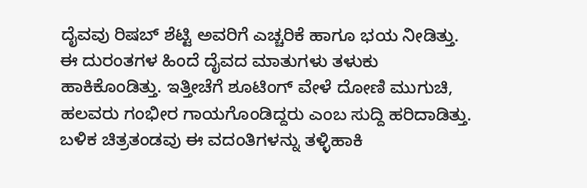ದೈವವು ರಿಷಬ್ ಶೆಟ್ಟಿ ಅವರಿಗೆ ಎಚ್ಚರಿಕೆ ಹಾಗೂ ಭಯ ನೀಡಿತ್ತು. ಈ ದುರಂತಗಳ ಹಿಂದೆ ದೈವದ ಮಾತುಗಳು ತಳುಕು ಹಾಕಿಕೊಂಡಿತ್ತು. ಇತ್ತೀಚೆಗೆ ಶೂಟಿಂಗ್ ವೇಳೆ ದೋಣಿ ಮುಗುಚಿ, ಹಲವರು ಗಂಭೀರ ಗಾಯಗೊಂಡಿದ್ದರು ಎಂಬ ಸುದ್ದಿ ಹರಿದಾಡಿತ್ತು. ಬಳಿಕ ಚಿತ್ರತಂಡವು ಈ ವದಂತಿಗಳನ್ನು ತಳ್ಳಿಹಾಕಿ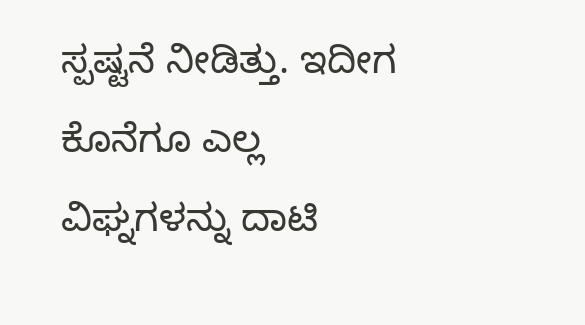ಸ್ಪಷ್ಟನೆ ನೀಡಿತ್ತು. ಇದೀಗ ಕೊನೆಗೂ ಎಲ್ಲ ವಿಘ್ನಗಳನ್ನು ದಾಟಿ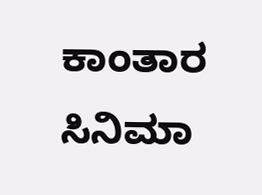ಕಾಂತಾರ ಸಿನಿಮಾ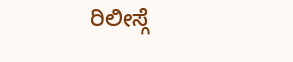ರಿಲೀಸ್ಗೆ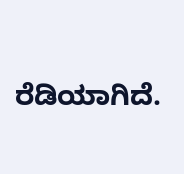ರೆಡಿಯಾಗಿದೆ.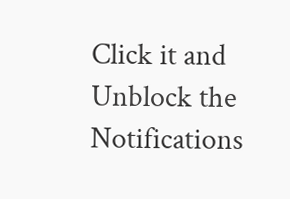Click it and Unblock the Notifications